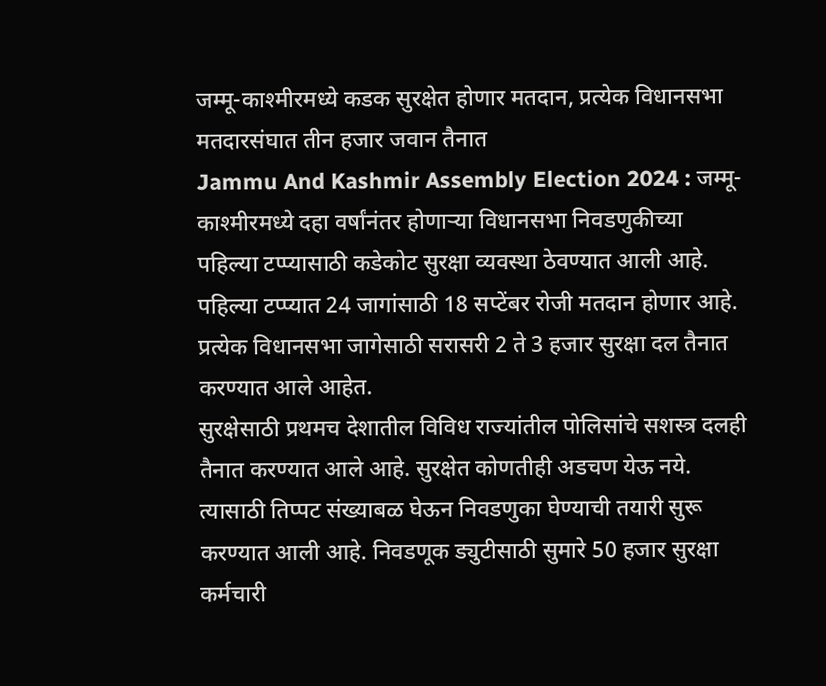जम्मू-काश्मीरमध्ये कडक सुरक्षेत होणार मतदान, प्रत्येक विधानसभा मतदारसंघात तीन हजार जवान तैनात
Jammu And Kashmir Assembly Election 2024 : जम्मू-काश्मीरमध्ये दहा वर्षांनंतर होणाऱ्या विधानसभा निवडणुकीच्या पहिल्या टप्प्यासाठी कडेकोट सुरक्षा व्यवस्था ठेवण्यात आली आहे. पहिल्या टप्प्यात 24 जागांसाठी 18 सप्टेंबर रोजी मतदान होणार आहे. प्रत्येक विधानसभा जागेसाठी सरासरी 2 ते 3 हजार सुरक्षा दल तैनात करण्यात आले आहेत.
सुरक्षेसाठी प्रथमच देशातील विविध राज्यांतील पोलिसांचे सशस्त्र दलही तैनात करण्यात आले आहे. सुरक्षेत कोणतीही अडचण येऊ नये. त्यासाठी तिप्पट संख्याबळ घेऊन निवडणुका घेण्याची तयारी सुरू करण्यात आली आहे. निवडणूक ड्युटीसाठी सुमारे 50 हजार सुरक्षा कर्मचारी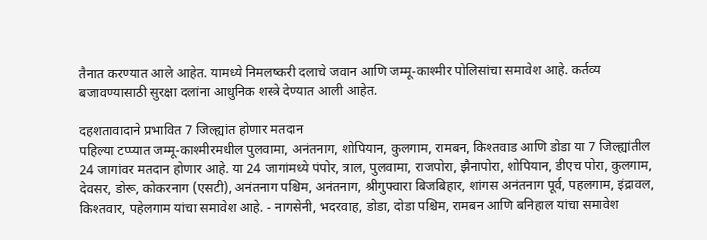तैनात करण्यात आले आहेत. यामध्ये निमलष्करी दलाचे जवान आणि जम्मू-काश्मीर पोलिसांचा समावेश आहे. कर्तव्य बजावण्यासाठी सुरक्षा दलांना आधुनिक शस्त्रे देण्यात आली आहेत.

दहशतावादाने प्रभावित 7 जिल्ह्यांत होणार मतदान
पहिल्या टप्प्यात जम्मू-काश्मीरमधील पुलवामा, अनंतनाग, शोपियान, कुलगाम, रामबन, किश्तवाड आणि डोडा या 7 जिल्ह्यांतील 24 जागांवर मतदान होणार आहे. या 24 जागांमध्ये पंपोर, त्राल, पुलवामा, राजपोरा, झैनापोरा, शोपियान, डीएच पोरा, कुलगाम, देवसर, डोरू, कोकरनाग (एसटी), अनंतनाग पश्चिम, अनंतनाग, श्रीगुफ्वारा बिजबिहार, शांगस अनंतनाग पूर्व, पहलगाम, इंद्रावल, किश्तवार, पहेलगाम यांचा समावेश आहे. - नागसेनी, भदरवाह, डोडा, दोडा पश्चिम, रामबन आणि बनिहाल यांचा समावेश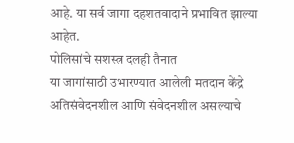आहे. या सर्व जागा दहशतवादाने प्रभावित झाल्या आहेत.
पोलिसांचे सशस्त्र दलही तैनात
या जागांसाठी उभारण्यात आलेली मतदान केंद्रे अतिसंवेदनशील आणि संवेदनशील असल्याचे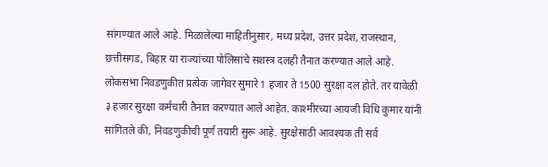सांगण्यात आले आहे. मिळालेल्या माहितीनुसार, मध्य प्रदेश, उत्तर प्रदेश, राजस्थान, छत्तीसगड, बिहार या राज्यांच्या पोलिसांचे सशस्त्र दलही तैनात करण्यात आले आहे. लोकसभा निवडणुकीत प्रत्येक जागेवर सुमारे 1 हजार ते 1500 सुरक्षा दल होते. तर यावेळी ३ हजार सुरक्षा कर्मचारी तैनात करण्यात आले आहेत. काश्मीरच्या आयजी विधि कुमार यांनी सांगितले की, निवडणुकीची पूर्ण तयारी सुरू आहे. सुरक्षेसाठी आवश्यक ती सर्व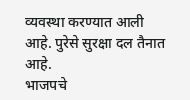व्यवस्था करण्यात आली आहे. पुरेसे सुरक्षा दल तैनात आहे.
भाजपचे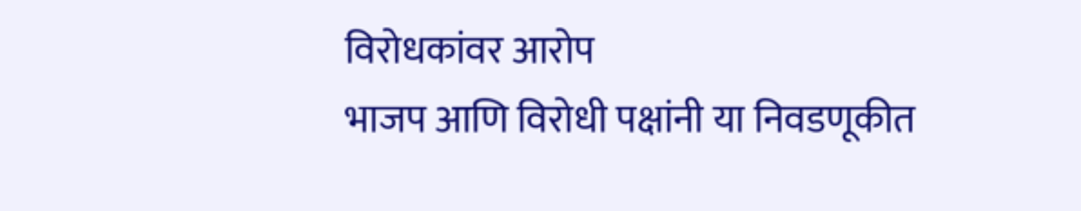विरोधकांवर आरोप
भाजप आणि विरोधी पक्षांनी या निवडणूकीत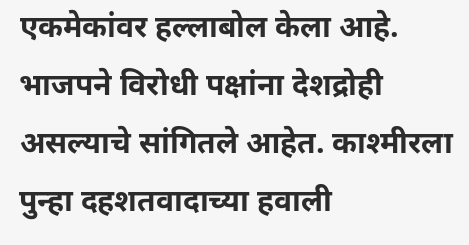एकमेकांवर हल्लाबोल केला आहे. भाजपने विरोधी पक्षांना देशद्रोही असल्याचे सांगितले आहेत. काश्मीरला पुन्हा दहशतवादाच्या हवाली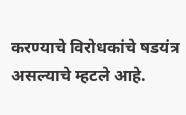करण्याचे विरोधकांचे षडयंत्र असल्याचे म्हटले आहे.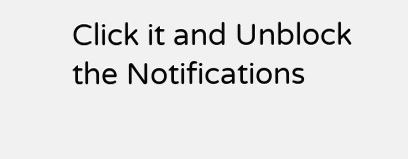Click it and Unblock the Notifications